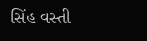સિંહ વસ્તી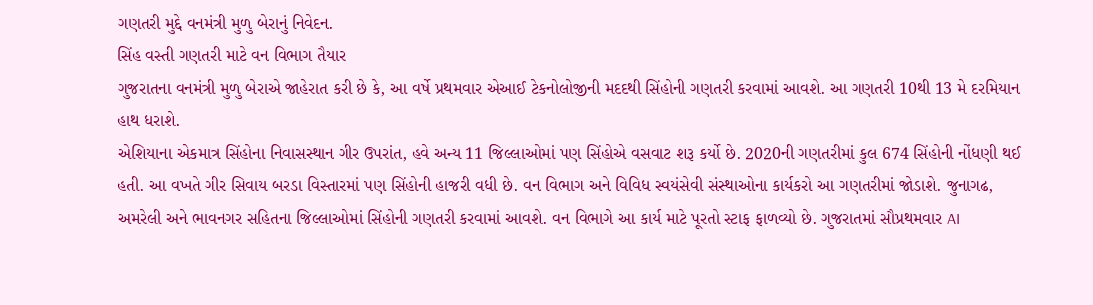ગણતરી મુદ્દે વનમંત્રી મુળુ બેરાનું નિવેદન.
સિંહ વસ્તી ગણતરી માટે વન વિભાગ તૈયાર
ગુજરાતના વનમંત્રી મુળુ બેરાએ જાહેરાત કરી છે કે, આ વર્ષે પ્રથમવાર એઆઈ ટેકનોલોજીની મદદથી સિંહોની ગણતરી કરવામાં આવશે. આ ગણતરી 10થી 13 મે દરમિયાન હાથ ધરાશે.
એશિયાના એકમાત્ર સિંહોના નિવાસસ્થાન ગીર ઉપરાંત, હવે અન્ય 11 જિલ્લાઓમાં પણ સિંહોએ વસવાટ શરૂ કર્યો છે. 2020ની ગણતરીમાં કુલ 674 સિંહોની નોંધણી થઈ હતી. આ વખતે ગીર સિવાય બરડા વિસ્તારમાં પણ સિંહોની હાજરી વધી છે. વન વિભાગ અને વિવિધ સ્વયંસેવી સંસ્થાઓના કાર્યકરો આ ગણતરીમાં જોડાશે. જુનાગઢ, અમરેલી અને ભાવનગર સહિતના જિલ્લાઓમાં સિંહોની ગણતરી કરવામાં આવશે. વન વિભાગે આ કાર્ય માટે પૂરતો સ્ટાફ ફાળવ્યો છે. ગુજરાતમાં સૌપ્રથમવાર AI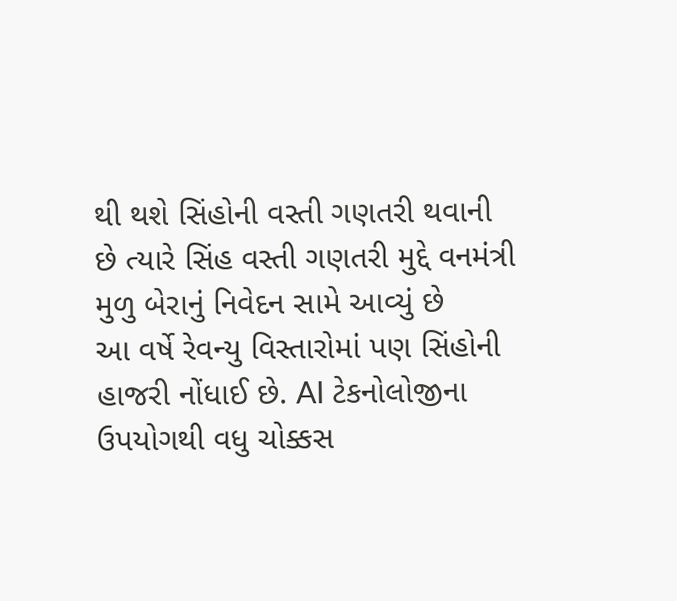થી થશે સિંહોની વસ્તી ગણતરી થવાની છે ત્યારે સિંહ વસ્તી ગણતરી મુદ્દે વનમંત્રી મુળુ બેરાનું નિવેદન સામે આવ્યું છે
આ વર્ષે રેવન્યુ વિસ્તારોમાં પણ સિંહોની હાજરી નોંધાઈ છે. AI ટેકનોલોજીના ઉપયોગથી વધુ ચોક્કસ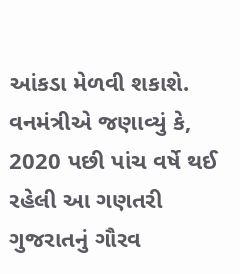આંકડા મેળવી શકાશે. વનમંત્રીએ જણાવ્યું કે, 2020 પછી પાંચ વર્ષે થઈ રહેલી આ ગણતરી ગુજરાતનું ગૌરવ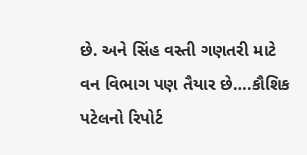છે. અને સિંહ વસ્તી ગણતરી માટે વન વિભાગ પણ તૈયાર છે….કૌશિક પટેલનો રિપોર્ટ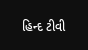હિન્દ ટીવી